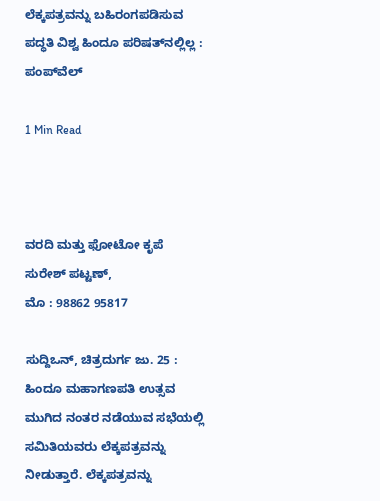ಲೆಕ್ಕಪತ್ರವನ್ನು ಬಹಿರಂಗಪಡಿಸುವ ಪದ್ಧತಿ ವಿಶ್ವ ಹಿಂದೂ ಪರಿಷತ್‍ನಲ್ಲಿಲ್ಲ : ಪಂಪ್‌ವೆಲ್‌

1 Min Read



ವರದಿ ಮತ್ತು ಫೋಟೋ ಕೃಪೆ
ಸುರೇಶ್ ಪಟ್ಟಣ್,
ಮೊ : 98862 95817

ಸುದ್ದಿಒನ್, ಚಿತ್ರದುರ್ಗ ಜು. 25 : ಹಿಂದೂ ಮಹಾಗಣಪತಿ ಉತ್ಸವ ಮುಗಿದ ನಂತರ ನಡೆಯುವ ಸಭೆಯಲ್ಲಿ ಸಮಿತಿಯವರು ಲೆಕ್ಕಪತ್ರವನ್ನು ನೀಡುತ್ತಾರೆ. ಲೆಕ್ಕಪತ್ರವನ್ನು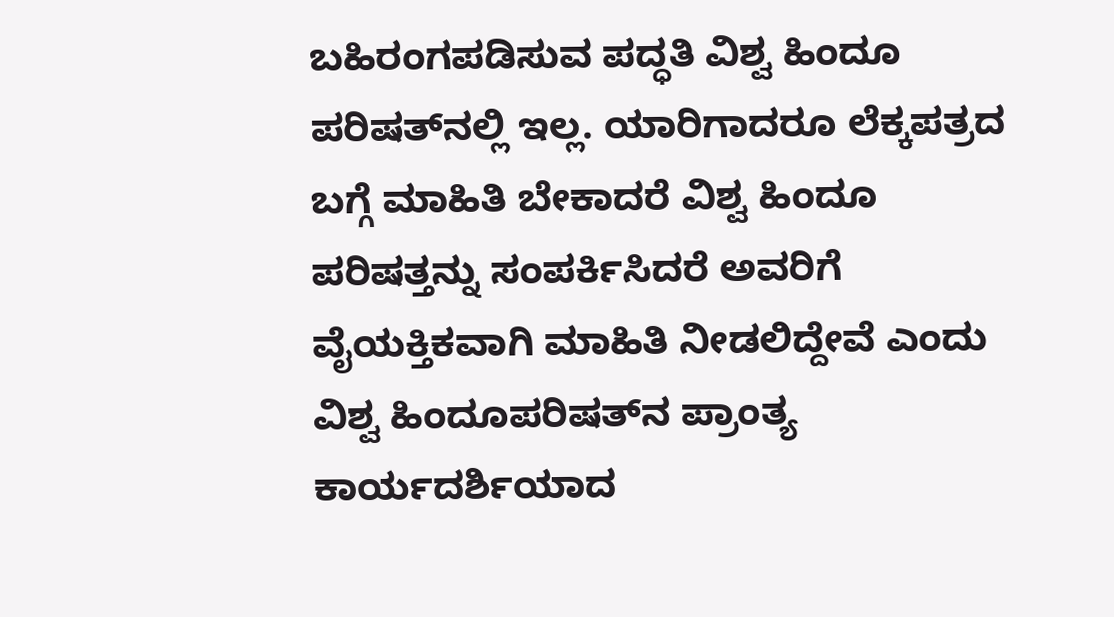ಬಹಿರಂಗಪಡಿಸುವ ಪದ್ಧತಿ ವಿಶ್ವ ಹಿಂದೂ ಪರಿಷತ್‍ನಲ್ಲಿ ಇಲ್ಲ. ಯಾರಿಗಾದರೂ ಲೆಕ್ಕಪತ್ರದ ಬಗ್ಗೆ ಮಾಹಿತಿ ಬೇಕಾದರೆ ವಿಶ್ವ ಹಿಂದೂ ಪರಿಷತ್ತನ್ನು ಸಂಪರ್ಕಿಸಿದರೆ ಅವರಿಗೆ ವೈಯಕ್ತಿಕವಾಗಿ ಮಾಹಿತಿ ನೀಡಲಿದ್ದೇವೆ ಎಂದು ವಿಶ್ವ ಹಿಂದೂಪರಿಷತ್‍ನ ಪ್ರಾಂತ್ಯ ಕಾರ್ಯದರ್ಶಿಯಾದ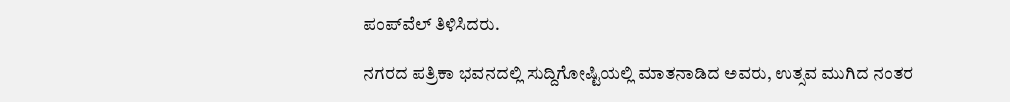ಪಂಪ್‌ವೆಲ್‌ ತಿಳಿಸಿದರು.

ನಗರದ ಪತ್ರಿಕಾ ಭವನದಲ್ಲಿ ಸುದ್ದಿಗೋಷ್ಟಿಯಲ್ಲಿ ಮಾತನಾಡಿದ ಅವರು, ಉತ್ಸವ ಮುಗಿದ ನಂತರ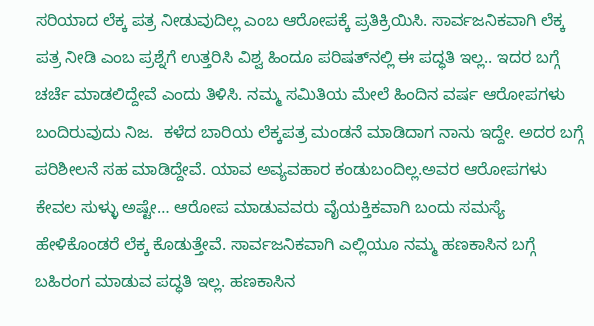ಸರಿಯಾದ ಲೆಕ್ಕ ಪತ್ರ ನೀಡುವುದಿಲ್ಲ ಎಂಬ ಆರೋಪಕ್ಕೆ ಪ್ರತಿಕ್ರಿಯಿಸಿ. ಸಾರ್ವಜನಿಕವಾಗಿ ಲೆಕ್ಕ ಪತ್ರ ನೀಡಿ ಎಂಬ ಪ್ರಶ್ನೆಗೆ ಉತ್ತರಿಸಿ ವಿಶ್ವ ಹಿಂದೂ ಪರಿಷತ್‍ನಲ್ಲಿ ಈ ಪದ್ಧತಿ ಇಲ್ಲ.. ಇದರ ಬಗ್ಗೆ ಚರ್ಚೆ ಮಾಡಲಿದ್ದೇವೆ ಎಂದು ತಿಳಿಸಿ. ನಮ್ಮ ಸಮಿತಿಯ ಮೇಲೆ ಹಿಂದಿನ ವರ್ಷ ಆರೋಪಗಳು ಬಂದಿರುವುದು ನಿಜ.  ಕಳೆದ ಬಾರಿಯ ಲೆಕ್ಕಪತ್ರ ಮಂಡನೆ ಮಾಡಿದಾಗ ನಾನು ಇದ್ದೇ. ಅದರ ಬಗ್ಗೆ ಪರಿಶೀಲನೆ ಸಹ ಮಾಡಿದ್ದೇವೆ. ಯಾವ ಅವ್ಯವಹಾರ ಕಂಡುಬಂದಿಲ್ಲ.ಅವರ ಆರೋಪಗಳು ಕೇವಲ ಸುಳ್ಳು ಅಷ್ಟೇ… ಆರೋಪ ಮಾಡುವವರು ವೈಯಕ್ತಿಕವಾಗಿ ಬಂದು ಸಮಸ್ಯೆ ಹೇಳಿಕೊಂಡರೆ ಲೆಕ್ಕ ಕೊಡುತ್ತೇವೆ. ಸಾರ್ವಜನಿಕವಾಗಿ ಎಲ್ಲಿಯೂ ನಮ್ಮ ಹಣಕಾಸಿನ ಬಗ್ಗೆ ಬಹಿರಂಗ ಮಾಡುವ ಪದ್ಧತಿ ಇಲ್ಲ. ಹಣಕಾಸಿನ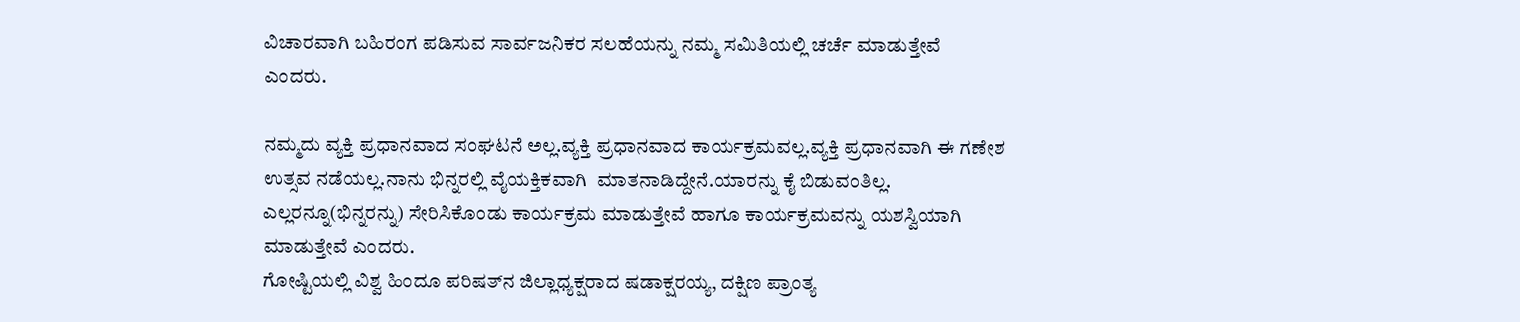ವಿಚಾರವಾಗಿ ಬಹಿರಂಗ ಪಡಿಸುವ ಸಾರ್ವಜನಿಕರ ಸಲಹೆಯನ್ನು ನಮ್ಮ ಸಮಿತಿಯಲ್ಲಿ ಚರ್ಚೆ ಮಾಡುತ್ತೇವೆ ಎಂದರು.

ನಮ್ಮದು ವ್ಯಕ್ತಿ ಪ್ರಧಾನವಾದ ಸಂಘಟನೆ ಅಲ್ಲ.ವ್ಯಕ್ತಿ ಪ್ರಧಾನವಾದ ಕಾರ್ಯಕ್ರಮವಲ್ಲ.ವ್ಯಕ್ತಿ ಪ್ರಧಾನವಾಗಿ ಈ ಗಣೇಶ ಉತ್ಸವ ನಡೆಯಲ್ಲ.ನಾನು ಭಿನ್ನರಲ್ಲಿ ವೈಯಕ್ತಿಕವಾಗಿ  ಮಾತನಾಡಿದ್ದೇನೆ.ಯಾರನ್ನು ಕೈ ಬಿಡುವಂತಿಲ್ಲ. ಎಲ್ಲರನ್ನೂ(ಭಿನ್ನರನ್ನು) ಸೇರಿಸಿಕೊಂಡು ಕಾರ್ಯಕ್ರಮ ಮಾಡುತ್ತೇವೆ ಹಾಗೂ ಕಾರ್ಯಕ್ರಮವನ್ನು ಯಶಸ್ವಿಯಾಗಿ  ಮಾಡುತ್ತೇವೆ ಎಂದರು.
ಗೋಷ್ಟಿಯಲ್ಲಿ ವಿಶ್ವ ಹಿಂದೂ ಪರಿಷತ್‍ನ ಜಿಲ್ಲಾಧ್ಯಕ್ಷರಾದ ಷಡಾಕ್ಷರಯ್ಯ, ದಕ್ಷಿಣ ಪ್ರಾಂತ್ಯ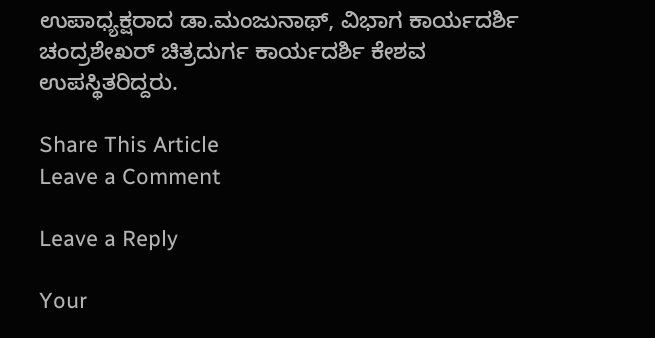ಉಪಾಧ್ಯಕ್ಷರಾದ ಡಾ.ಮಂಜುನಾಥ್, ವಿಭಾಗ ಕಾರ್ಯದರ್ಶಿ ಚಂದ್ರಶೇಖರ್ ಚಿತ್ರದುರ್ಗ ಕಾರ್ಯದರ್ಶಿ ಕೇಶವ ಉಪಸ್ಥಿತರಿದ್ದರು.

Share This Article
Leave a Comment

Leave a Reply

Your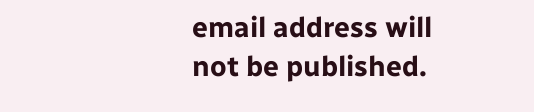email address will not be published.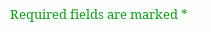Required fields are marked *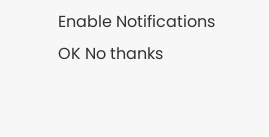Enable Notifications OK No thanks